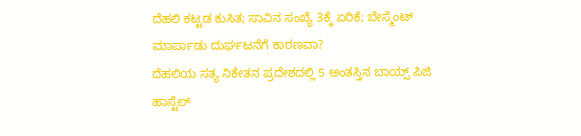ದೆಹಲಿ ಕಟ್ಟಡ ಕುಸಿತ; ಸಾವಿನ ಸಂಖ್ಯೆ 3ಕ್ಕೆ ಏರಿಕೆ; ಬೇಸ್ಮೆಂಟ್ ಮಾರ್ಪಾಡು ದುರ್ಘಟನೆಗೆ ಕಾರಣವಾ?
ದೆಹಲಿಯ ಸತ್ಯ ನಿಕೇತನ ಪ್ರದೇಶದಲ್ಲಿ 5 ಅಂತಸ್ತಿನ ಬಾಯ್ಸ್ ಪಿಜಿ ಹಾಸ್ಟೆಲ್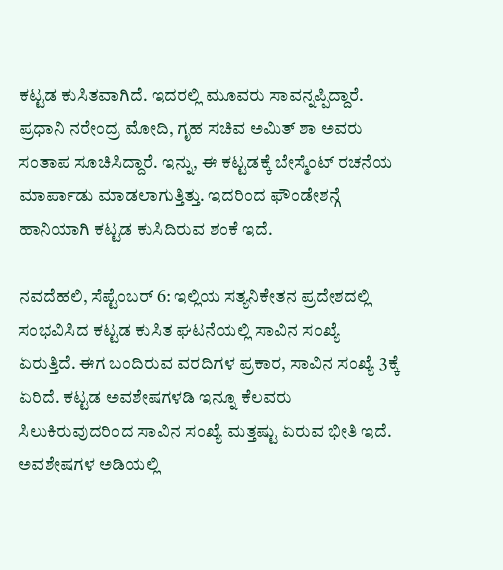ಕಟ್ಟಡ ಕುಸಿತವಾಗಿದೆ. ಇದರಲ್ಲಿ ಮೂವರು ಸಾವನ್ನಪ್ಪಿದ್ದಾರೆ. ಪ್ರಧಾನಿ ನರೇಂದ್ರ ಮೋದಿ, ಗೃಹ ಸಚಿವ ಅಮಿತ್ ಶಾ ಅವರು ಸಂತಾಪ ಸೂಚಿಸಿದ್ದಾರೆ. ಇನ್ನು, ಈ ಕಟ್ಟಡಕ್ಕೆ ಬೇಸ್ಮೆಂಟ್ ರಚನೆಯ ಮಾರ್ಪಾಡು ಮಾಡಲಾಗುತ್ತಿತ್ತು. ಇದರಿಂದ ಫೌಂಡೇಶನ್ಗೆ ಹಾನಿಯಾಗಿ ಕಟ್ಟಡ ಕುಸಿದಿರುವ ಶಂಕೆ ಇದೆ.

ನವದೆಹಲಿ, ಸೆಪ್ಟೆಂಬರ್ 6: ಇಲ್ಲಿಯ ಸತ್ಯನಿಕೇತನ ಪ್ರದೇಶದಲ್ಲಿ ಸಂಭವಿಸಿದ ಕಟ್ಟಡ ಕುಸಿತ ಘಟನೆಯಲ್ಲಿ ಸಾವಿನ ಸಂಖ್ಯೆ ಏರುತ್ತಿದೆ. ಈಗ ಬಂದಿರುವ ವರದಿಗಳ ಪ್ರಕಾರ, ಸಾವಿನ ಸಂಖ್ಯೆ 3ಕ್ಕೆ ಏರಿದೆ. ಕಟ್ಟಡ ಅವಶೇಷಗಳಡಿ ಇನ್ನೂ ಕೆಲವರು ಸಿಲುಕಿರುವುದರಿಂದ ಸಾವಿನ ಸಂಖ್ಯೆ ಮತ್ತಷ್ಟು ಏರುವ ಭೀತಿ ಇದೆ. ಅವಶೇಷಗಳ ಅಡಿಯಲ್ಲಿ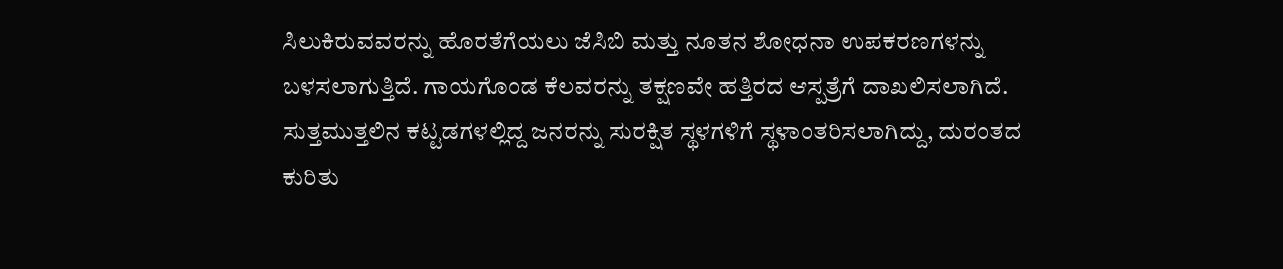ಸಿಲುಕಿರುವವರನ್ನು ಹೊರತೆಗೆಯಲು ಜೆಸಿಬಿ ಮತ್ತು ನೂತನ ಶೋಧನಾ ಉಪಕರಣಗಳನ್ನು ಬಳಸಲಾಗುತ್ತಿದೆ. ಗಾಯಗೊಂಡ ಕೆಲವರನ್ನು ತಕ್ಷಣವೇ ಹತ್ತಿರದ ಆಸ್ಪತ್ರೆಗೆ ದಾಖಲಿಸಲಾಗಿದೆ.
ಸುತ್ತಮುತ್ತಲಿನ ಕಟ್ಟಡಗಳಲ್ಲಿದ್ದ ಜನರನ್ನು ಸುರಕ್ಷಿತ ಸ್ಥಳಗಳಿಗೆ ಸ್ಥಳಾಂತರಿಸಲಾಗಿದ್ದು, ದುರಂತದ ಕುರಿತು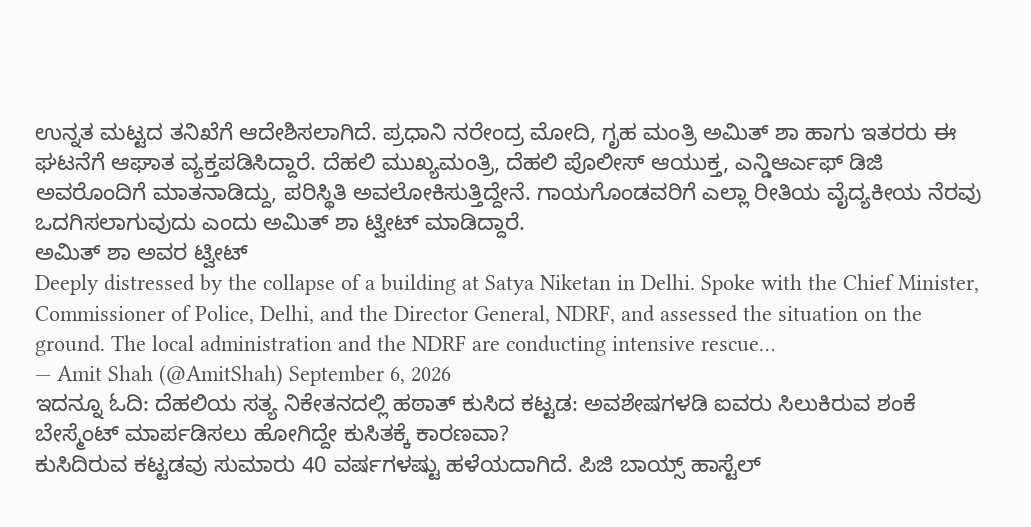ಉನ್ನತ ಮಟ್ಟದ ತನಿಖೆಗೆ ಆದೇಶಿಸಲಾಗಿದೆ. ಪ್ರಧಾನಿ ನರೇಂದ್ರ ಮೋದಿ, ಗೃಹ ಮಂತ್ರಿ ಅಮಿತ್ ಶಾ ಹಾಗು ಇತರರು ಈ ಘಟನೆಗೆ ಆಘಾತ ವ್ಯಕ್ತಪಡಿಸಿದ್ದಾರೆ. ದೆಹಲಿ ಮುಖ್ಯಮಂತ್ರಿ, ದೆಹಲಿ ಪೊಲೀಸ್ ಆಯುಕ್ತ, ಎನ್ಡಿಆರ್ಎಫ್ ಡಿಜಿ ಅವರೊಂದಿಗೆ ಮಾತನಾಡಿದ್ದು, ಪರಿಸ್ಥಿತಿ ಅವಲೋಕಿಸುತ್ತಿದ್ದೇನೆ. ಗಾಯಗೊಂಡವರಿಗೆ ಎಲ್ಲಾ ರೀತಿಯ ವೈದ್ಯಕೀಯ ನೆರವು ಒದಗಿಸಲಾಗುವುದು ಎಂದು ಅಮಿತ್ ಶಾ ಟ್ವೀಟ್ ಮಾಡಿದ್ದಾರೆ.
ಅಮಿತ್ ಶಾ ಅವರ ಟ್ವೀಟ್
Deeply distressed by the collapse of a building at Satya Niketan in Delhi. Spoke with the Chief Minister, Commissioner of Police, Delhi, and the Director General, NDRF, and assessed the situation on the ground. The local administration and the NDRF are conducting intensive rescue…
— Amit Shah (@AmitShah) September 6, 2026
ಇದನ್ನೂ ಓದಿ: ದೆಹಲಿಯ ಸತ್ಯ ನಿಕೇತನದಲ್ಲಿ ಹಠಾತ್ ಕುಸಿದ ಕಟ್ಟಡ: ಅವಶೇಷಗಳಡಿ ಐವರು ಸಿಲುಕಿರುವ ಶಂಕೆ
ಬೇಸ್ಮೆಂಟ್ ಮಾರ್ಪಡಿಸಲು ಹೋಗಿದ್ದೇ ಕುಸಿತಕ್ಕೆ ಕಾರಣವಾ?
ಕುಸಿದಿರುವ ಕಟ್ಟಡವು ಸುಮಾರು 40 ವರ್ಷಗಳಷ್ಟು ಹಳೆಯದಾಗಿದೆ. ಪಿಜಿ ಬಾಯ್ಸ್ ಹಾಸ್ಟೆಲ್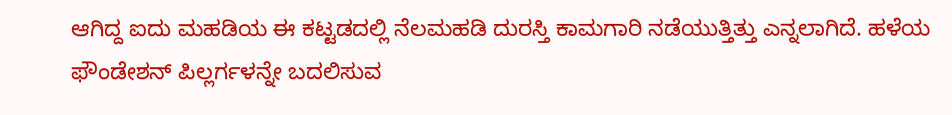ಆಗಿದ್ದ ಐದು ಮಹಡಿಯ ಈ ಕಟ್ಟಡದಲ್ಲಿ ನೆಲಮಹಡಿ ದುರಸ್ತಿ ಕಾಮಗಾರಿ ನಡೆಯುತ್ತಿತ್ತು ಎನ್ನಲಾಗಿದೆ. ಹಳೆಯ ಫೌಂಡೇಶನ್ ಪಿಲ್ಲರ್ಗಳನ್ನೇ ಬದಲಿಸುವ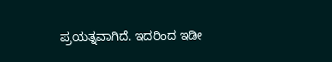ಪ್ರಯತ್ನವಾಗಿದೆ. ಇದರಿಂದ ಇಡೀ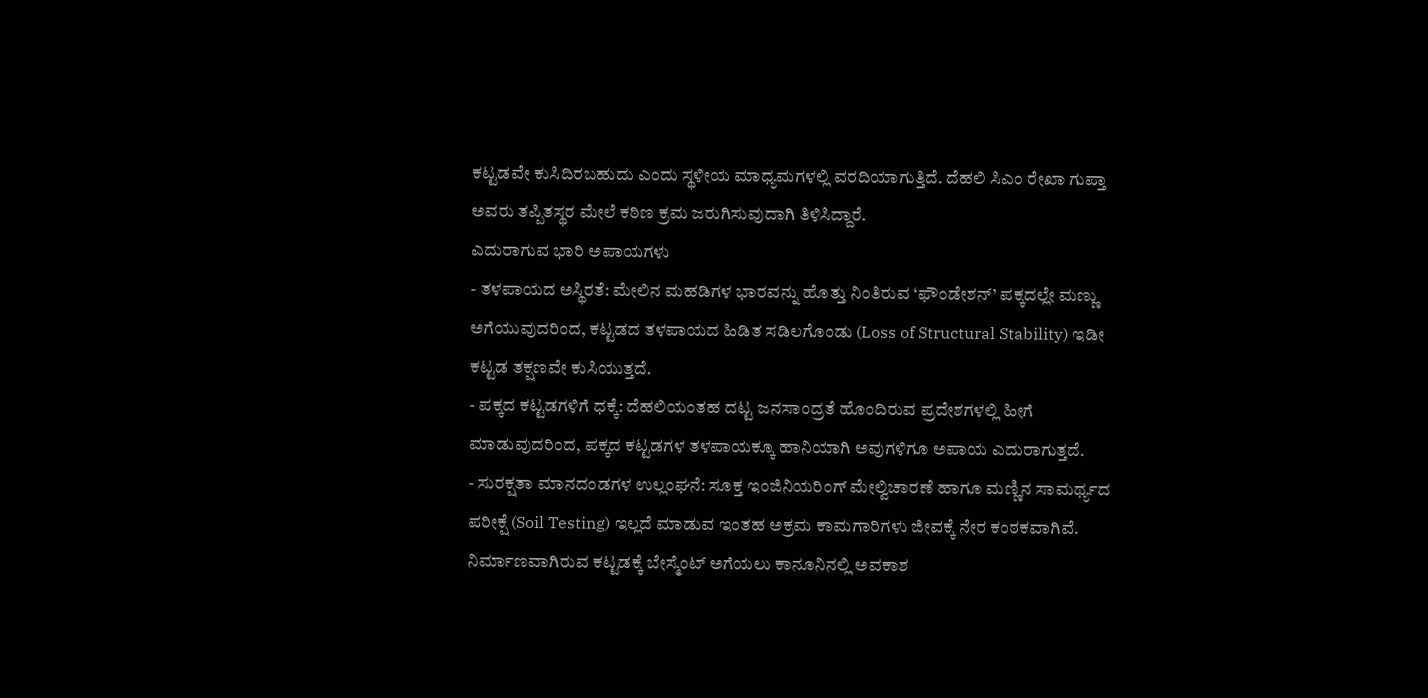ಕಟ್ಟಡವೇ ಕುಸಿದಿರಬಹುದು ಎಂದು ಸ್ಥಳೀಯ ಮಾಧ್ಯಮಗಳಲ್ಲಿ ವರದಿಯಾಗುತ್ತಿದೆ. ದೆಹಲಿ ಸಿಎಂ ರೇಖಾ ಗುಪ್ತಾ ಅವರು ತಪ್ಪಿತಸ್ಥರ ಮೇಲೆ ಕಠಿಣ ಕ್ರಮ ಜರುಗಿಸುವುದಾಗಿ ತಿಳಿಸಿದ್ದಾರೆ.
ಎದುರಾಗುವ ಭಾರಿ ಅಪಾಯಗಳು
- ತಳಪಾಯದ ಅಸ್ಥಿರತೆ: ಮೇಲಿನ ಮಹಡಿಗಳ ಭಾರವನ್ನು ಹೊತ್ತು ನಿಂತಿರುವ ‘ಫೌಂಡೇಶನ್’ ಪಕ್ಕದಲ್ಲೇ ಮಣ್ಣು ಅಗೆಯುವುದರಿಂದ, ಕಟ್ಟಡದ ತಳಪಾಯದ ಹಿಡಿತ ಸಡಿಲಗೊಂಡು (Loss of Structural Stability) ಇಡೀ ಕಟ್ಟಡ ತಕ್ಷಣವೇ ಕುಸಿಯುತ್ತದೆ.
- ಪಕ್ಕದ ಕಟ್ಟಡಗಳಿಗೆ ಧಕ್ಕೆ: ದೆಹಲಿಯಂತಹ ದಟ್ಟ ಜನಸಾಂದ್ರತೆ ಹೊಂದಿರುವ ಪ್ರದೇಶಗಳಲ್ಲಿ ಹೀಗೆ ಮಾಡುವುದರಿಂದ, ಪಕ್ಕದ ಕಟ್ಟಡಗಳ ತಳಪಾಯಕ್ಕೂ ಹಾನಿಯಾಗಿ ಅವುಗಳಿಗೂ ಅಪಾಯ ಎದುರಾಗುತ್ತದೆ.
- ಸುರಕ್ಷತಾ ಮಾನದಂಡಗಳ ಉಲ್ಲಂಘನೆ: ಸೂಕ್ತ ಇಂಜಿನಿಯರಿಂಗ್ ಮೇಲ್ವಿಚಾರಣೆ ಹಾಗೂ ಮಣ್ಣಿನ ಸಾಮರ್ಥ್ಯದ ಪರೀಕ್ಷೆ (Soil Testing) ಇಲ್ಲದೆ ಮಾಡುವ ಇಂತಹ ಅಕ್ರಮ ಕಾಮಗಾರಿಗಳು ಜೀವಕ್ಕೆ ನೇರ ಕಂಠಕವಾಗಿವೆ.
ನಿರ್ಮಾಣವಾಗಿರುವ ಕಟ್ಟಡಕ್ಕೆ ಬೇಸ್ಮೆಂಟ್ ಅಗೆಯಲು ಕಾನೂನಿನಲ್ಲಿ ಅವಕಾಶ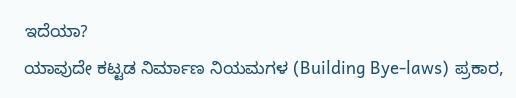ಇದೆಯಾ?
ಯಾವುದೇ ಕಟ್ಟಡ ನಿರ್ಮಾಣ ನಿಯಮಗಳ (Building Bye-laws) ಪ್ರಕಾರ,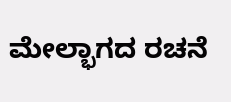ಮೇಲ್ಭಾಗದ ರಚನೆ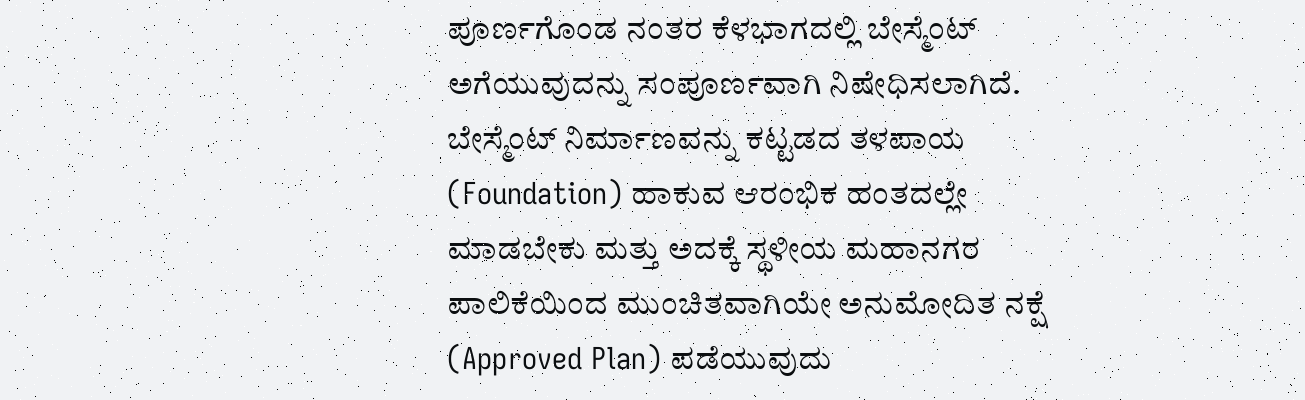ಪೂರ್ಣಗೊಂಡ ನಂತರ ಕೆಳಭಾಗದಲ್ಲಿ ಬೇಸ್ಮೆಂಟ್ ಅಗೆಯುವುದನ್ನು ಸಂಪೂರ್ಣವಾಗಿ ನಿಷೇಧಿಸಲಾಗಿದೆ. ಬೇಸ್ಮೆಂಟ್ ನಿರ್ಮಾಣವನ್ನು ಕಟ್ಟಡದ ತಳಪಾಯ (Foundation) ಹಾಕುವ ಆರಂಭಿಕ ಹಂತದಲ್ಲೇ ಮಾಡಬೇಕು ಮತ್ತು ಅದಕ್ಕೆ ಸ್ಥಳೀಯ ಮಹಾನಗರ ಪಾಲಿಕೆಯಿಂದ ಮುಂಚಿತವಾಗಿಯೇ ಅನುಮೋದಿತ ನಕ್ಷೆ (Approved Plan) ಪಡೆಯುವುದು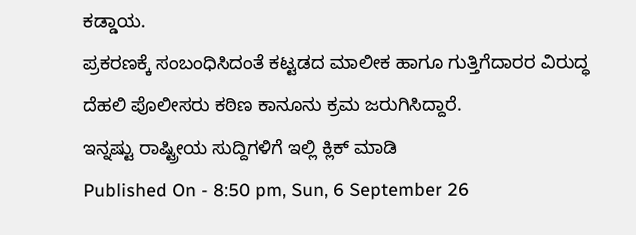ಕಡ್ಡಾಯ.
ಪ್ರಕರಣಕ್ಕೆ ಸಂಬಂಧಿಸಿದಂತೆ ಕಟ್ಟಡದ ಮಾಲೀಕ ಹಾಗೂ ಗುತ್ತಿಗೆದಾರರ ವಿರುದ್ಧ ದೆಹಲಿ ಪೊಲೀಸರು ಕಠಿಣ ಕಾನೂನು ಕ್ರಮ ಜರುಗಿಸಿದ್ದಾರೆ.
ಇನ್ನಷ್ಟು ರಾಷ್ಟ್ರೀಯ ಸುದ್ದಿಗಳಿಗೆ ಇಲ್ಲಿ ಕ್ಲಿಕ್ ಮಾಡಿ
Published On - 8:50 pm, Sun, 6 September 26